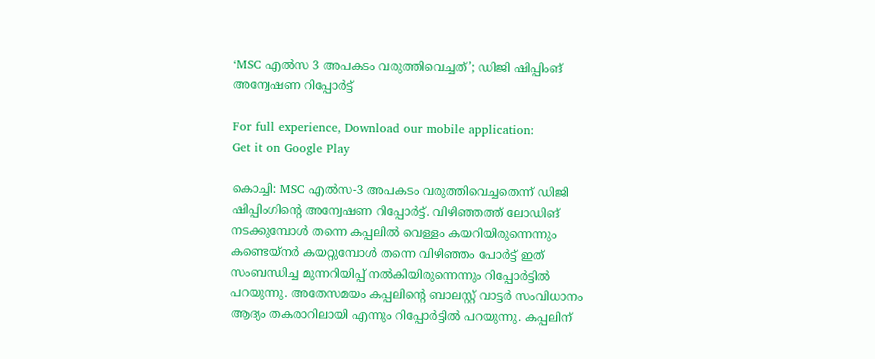‘MSC എൽസ 3 അപകടം വരുത്തിവെച്ചത്’; ഡിജി ഷിപ്പിംങ് അന്വേഷണ റിപ്പോർട്ട്

For full experience, Download our mobile application:
Get it on Google Play

കൊച്ചി: MSC എൽസ-3 അപകടം വരുത്തിവെച്ചതെന്ന് ഡിജി ഷിപ്പിംഗിന്റെ അന്വേഷണ റിപ്പോർട്ട്‌. വിഴിഞ്ഞത്ത് ലോഡിങ് നടക്കുമ്പോൾ തന്നെ കപ്പലിൽ വെള്ളം കയറിയിരുന്നെന്നും കണ്ടെയ്നർ കയറ്റുമ്പോൾ തന്നെ വിഴിഞ്ഞം പോർട്ട് ഇത് സംബന്ധിച്ച മുന്നറിയിപ്പ് നൽകിയിരുന്നെന്നും റിപ്പോർട്ടിൽ പറയുന്നു. അതേസമയം കപ്പലിന്റെ ബാലസ്റ്റ് വാട്ടർ സംവിധാനം ആദ്യം തകരാറിലായി എന്നും റിപ്പോർട്ടിൽ പറയുന്നു. കപ്പലിന്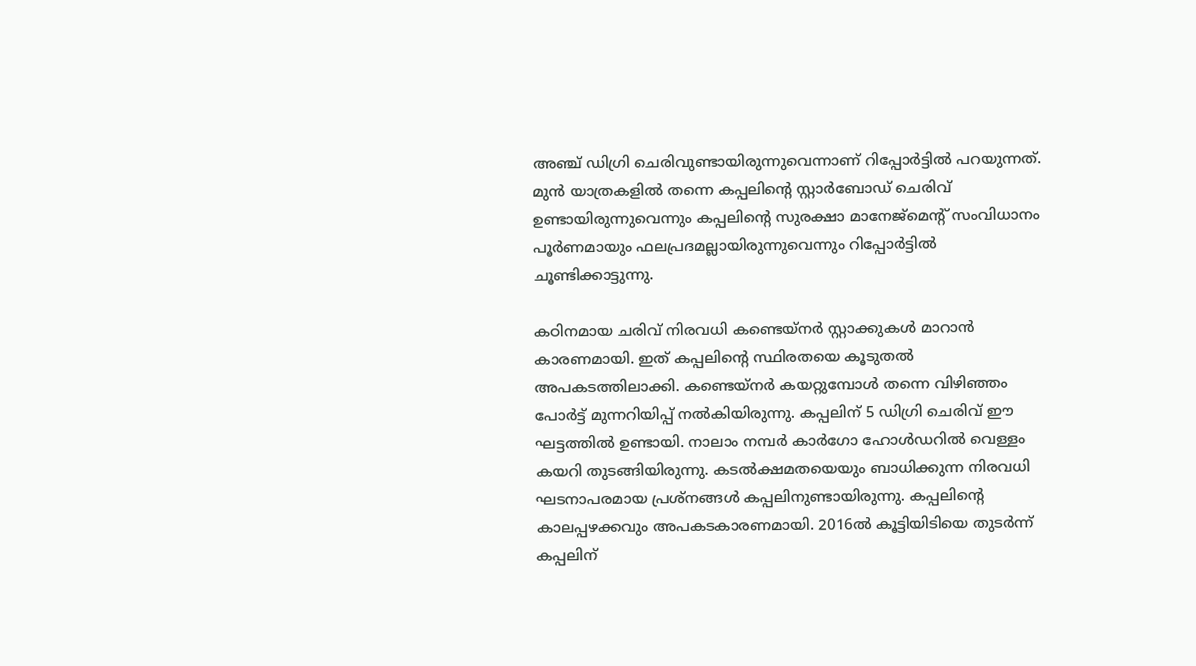അഞ്ച് ഡിഗ്രി ചെരിവുണ്ടായിരുന്നുവെന്നാണ് റിപ്പോര്‍ട്ടില്‍ പറയുന്നത്. മുൻ യാത്രകളിൽ തന്നെ കപ്പലിന്റെ സ്റ്റാർബോഡ് ചെരിവ് ഉണ്ടായിരുന്നുവെന്നും കപ്പലിന്റെ സുരക്ഷാ മാനേജ്‌മെന്റ് സംവിധാനം പൂർണമായും ഫലപ്രദമല്ലായിരുന്നുവെന്നും റിപ്പോർട്ടിൽ ചൂണ്ടിക്കാട്ടുന്നു.

കഠിനമായ ചരിവ് നിരവധി കണ്ടെയ്‌നർ സ്റ്റാക്കുകൾ മാറാൻ കാരണമായി. ഇത് കപ്പലിന്റെ സ്ഥിരതയെ കൂടുതൽ അപകടത്തിലാക്കി. കണ്ടെയ്നർ കയറ്റുമ്പോൾ തന്നെ വിഴിഞ്ഞം പോർട്ട് മുന്നറിയിപ്പ് നൽകിയിരുന്നു. കപ്പലിന് 5 ഡിഗ്രി ചെരിവ് ഈ ഘട്ടത്തിൽ ഉണ്ടായി. നാലാം നമ്പർ കാർഗോ ഹോൾഡറിൽ വെള്ളം കയറി തുടങ്ങിയിരുന്നു. കടൽക്ഷമതയെയും ബാധിക്കുന്ന നിരവധി ഘടനാപരമായ പ്രശ്നങ്ങൾ കപ്പലിനുണ്ടായിരുന്നു. കപ്പലിന്റെ കാലപ്പഴക്കവും അപകടകാരണമായി. 2016ല്‍ കൂട്ടിയിടിയെ തുടർന്ന് കപ്പലിന്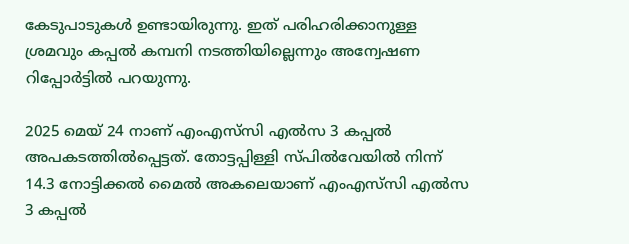കേടുപാടുകൾ ഉണ്ടായിരുന്നു. ഇത് പരിഹരിക്കാനുള്ള ശ്രമവും കപ്പൽ കമ്പനി നടത്തിയില്ലെന്നും അന്വേഷണ റിപ്പോർട്ടില്‍ പറയുന്നു.

2025 മെയ് 24 നാണ് എംഎസ്‌സി എൽസ 3 കപ്പൽ അപകടത്തിൽപ്പെട്ടത്. തോട്ടപ്പിള്ളി സ്പിൽവേയിൽ നിന്ന് 14.3 നോട്ടിക്കൽ മൈൽ അകലെയാണ് എംഎസ്‍സി എൽസ 3 കപ്പൽ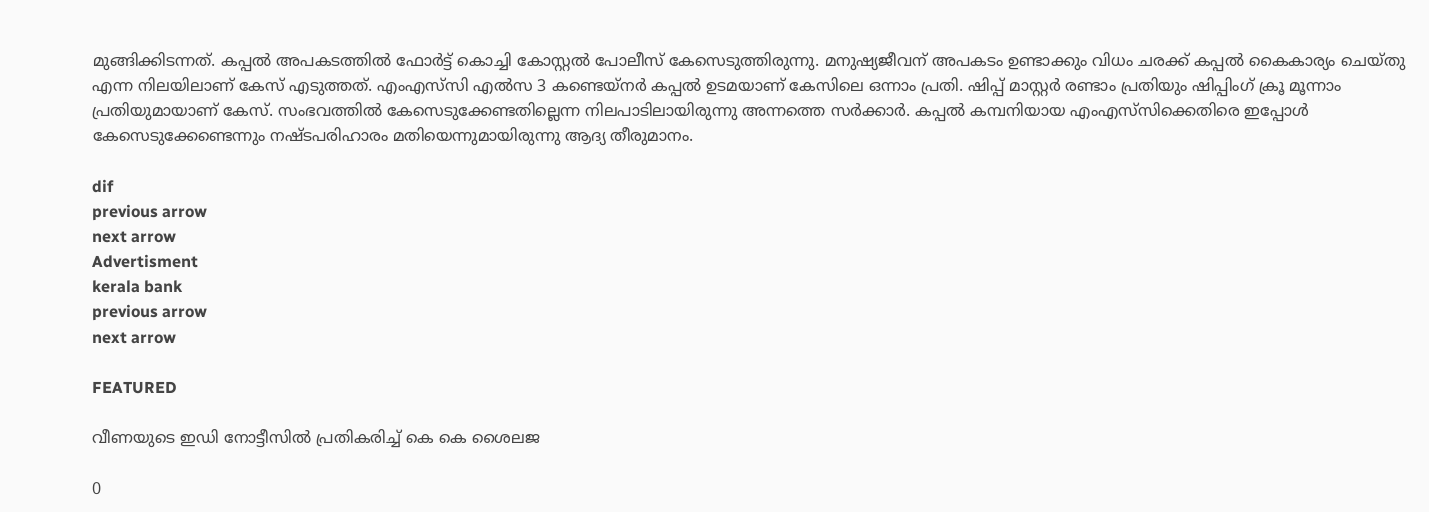മുങ്ങിക്കിടന്നത്. കപ്പൽ അപകടത്തില്‍ ഫോർട്ട് കൊച്ചി കോസ്റ്റൽ പോലീസ് കേസെടുത്തിരുന്നു. മനുഷ്യജീവന് അപകടം ഉണ്ടാക്കും വിധം ചരക്ക് കപ്പൽ കൈകാര്യം ചെയ്തു എന്ന നിലയിലാണ് കേസ് എടുത്തത്. എംഎസ്‌സി എൽസ 3 കണ്ടെയ്‌നർ കപ്പൽ ഉടമയാണ് കേസിലെ ഒന്നാം പ്രതി. ഷിപ്പ് മാസ്റ്റർ രണ്ടാം പ്രതിയും ഷിപ്പിംഗ് ക്രൂ മൂന്നാം പ്രതിയുമായാണ് കേസ്. സംഭവത്തിൽ കേസെടുക്കേണ്ടതില്ലെന്ന നിലപാടിലായിരുന്നു അന്നത്തെ സര്‍ക്കാര്‍. കപ്പൽ കമ്പനിയായ എംഎസ്‍സിക്കെതിരെ ഇപ്പോള്‍ കേസെടുക്കേണ്ടെന്നും നഷ്ടപരിഹാരം മതിയെന്നുമായിരുന്നു ആദ്യ തീരുമാനം.

dif
previous arrow
next arrow
Advertisment
kerala bank
previous arrow
next arrow

FEATURED

വീണയുടെ ഇഡി നോട്ടീസിൽ പ്രതികരിച്ച് കെ കെ ശൈലജ

0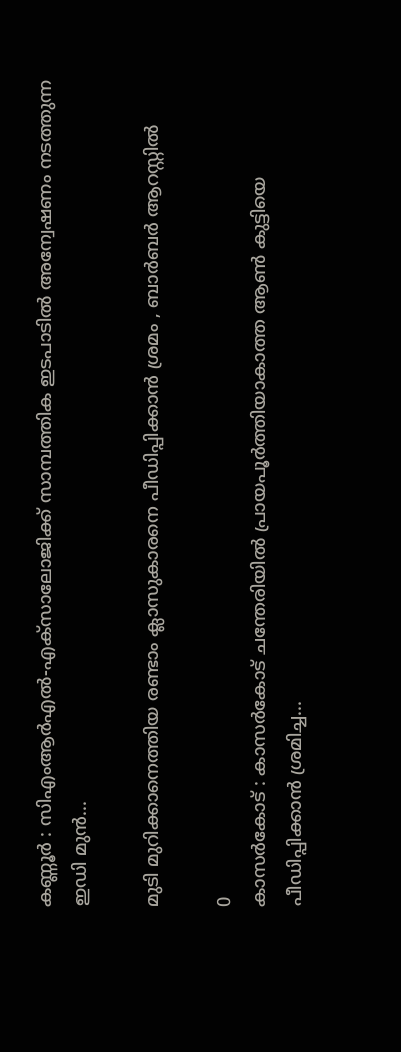കണ്ണൂർ : സിഎംആർഎൽ-എക്‌സാലോജിക്ക് സാമ്പത്തിക ഇടപാടിൽ അന്വേഷണം നടത്തുന്ന ഇഡി മുൻ...

മുടി മുറിക്കാനെത്തിയ രണ്ടാം ക്ലാസുകാരനെ പീഡിപ്പിക്കാൻ ശ്രമം , ബാർബർ ആറസ്റ്റിൽ

0
കാസർകോട് : കാസർകോട് ചന്തേരിയിൽ പ്രായപൂർത്തിയാകാത്ത ആൺ കുട്ടിയെ പീഡിപ്പിക്കാൻ ശ്രമിച്ച...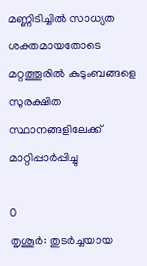മണ്ണിടിച്ചിൽ സാധ്യത ശക്തമായതോടെ മറ്റത്തൂരിൽ കുടുംബങ്ങളെ സുരക്ഷിത സ്ഥാനങ്ങളിലേക്ക് മാറ്റിപ്പാർപ്പിച്ചു

0
തൃശൂർ: തുടർച്ചയായ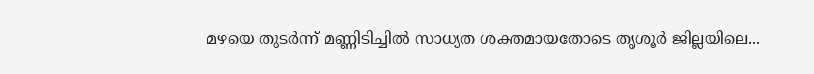മഴയെ തുടർന്ന് മണ്ണിടിച്ചിൽ സാധ്യത ശക്തമായതോടെ തൃശൂർ ജില്ലയിലെ...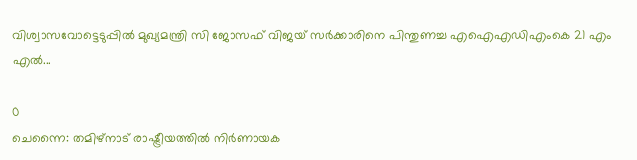വിശ്വാസവോട്ടെടുപ്പിൽ മുഖ്യമന്ത്രി സി ജോസഫ് വിജയ് സർക്കാരിനെ പിന്തുണച്ച എഐഎഡിഎംകെ 21 എം എൽ...

0
ചെന്നൈ: തമിഴ്‌നാട് രാഷ്ട്രീയത്തിൽ നിർണായക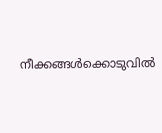നീക്കങ്ങൾക്കൊടുവിൽ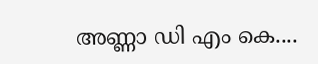അണ്ണാ ഡി എം കെ....